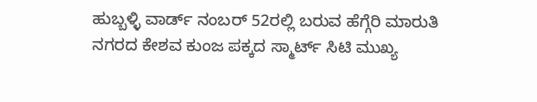ಹುಬ್ಬಳ್ಳಿ ವಾರ್ಡ್ ನಂಬರ್ 52ರಲ್ಲಿ ಬರುವ ಹೆಗ್ಗೆರಿ ಮಾರುತಿ ನಗರದ ಕೇಶವ ಕುಂಜ ಪಕ್ಕದ ಸ್ಮಾರ್ಟ್ ಸಿಟಿ ಮುಖ್ಯ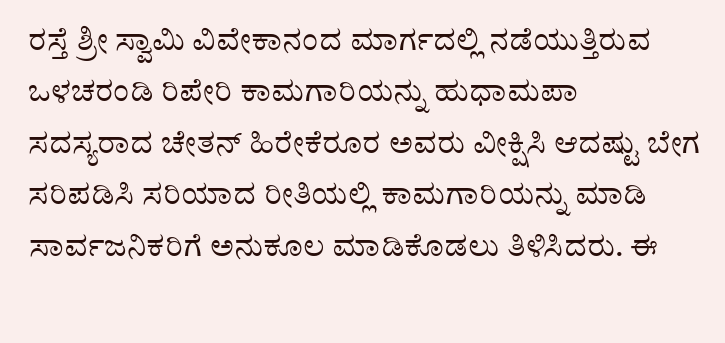ರಸ್ತೆ ಶ್ರೀ ಸ್ವಾಮಿ ವಿವೇಕಾನಂದ ಮಾರ್ಗದಲ್ಲಿ ನಡೆಯುತ್ತಿರುವ ಒಳಚರಂಡಿ ರಿಪೇರಿ ಕಾಮಗಾರಿಯನ್ನು ಹುಧಾಮಪಾ ಸದಸ್ಯರಾದ ಚೇತನ್ ಹಿರೇಕೆರೂರ ಅವರು ವೀಕ್ಷಿಸಿ ಆದಷ್ಟು ಬೇಗ ಸರಿಪಡಿಸಿ ಸರಿಯಾದ ರೀತಿಯಲ್ಲಿ ಕಾಮಗಾರಿಯನ್ನು ಮಾಡಿ ಸಾರ್ವಜನಿಕರಿಗೆ ಅನುಕೂಲ ಮಾಡಿಕೊಡಲು ತಿಳಿಸಿದರು. ಈ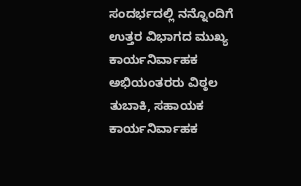ಸಂದರ್ಭದಲ್ಲಿ ನನ್ನೊಂದಿಗೆ ಉತ್ತರ ವಿಭಾಗದ ಮುಖ್ಯ ಕಾರ್ಯನಿರ್ವಾಹಕ ಅಭಿಯಂತರರು ವಿಠ್ಠಲ ತುಬಾಕಿ, ಸಹಾಯಕ ಕಾರ್ಯನಿರ್ವಾಹಕ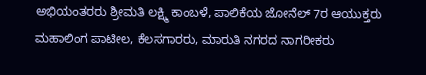ಅಭಿಯಂತರರು ಶ್ರೀಮತಿ ಲಕ್ಷ್ಮಿ ಕಾಂಬಳೆ, ಪಾಲಿಕೆಯ ಜೋನೆಲ್ 7ರ ಆಯುಕ್ತರು ಮಹಾಲಿಂಗ ಪಾಟೀಲ, ಕೆಲಸಗಾರರು, ಮಾರುತಿ ನಗರದ ನಾಗರೀಕರು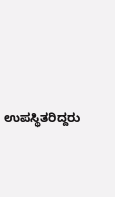ಉಪಸ್ಥಿತರಿದ್ದರು